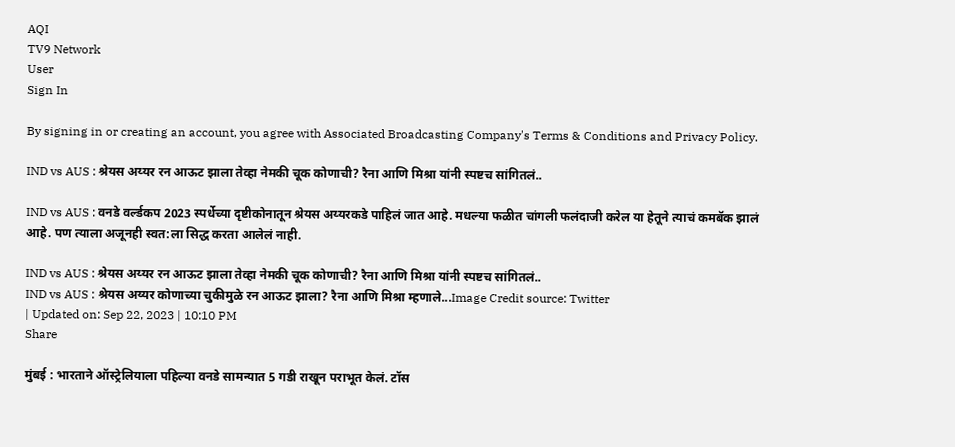AQI
TV9 Network
User
Sign In

By signing in or creating an account, you agree with Associated Broadcasting Company's Terms & Conditions and Privacy Policy.

IND vs AUS : श्रेयस अय्यर रन आऊट झाला तेव्हा नेमकी चूक कोणाची? रैना आणि मिश्रा यांनी स्पष्टच सांगितलं..

IND vs AUS : वनडे वर्ल्डकप 2023 स्पर्धेच्या दृष्टीकोनातून श्रेयस अय्यरकडे पाहिलं जात आहे. मधल्या फळीत चांगली फलंदाजी करेल या हेतूने त्याचं कमबॅक झालं आहे. पण त्याला अजूनही स्वत:ला सिद्ध करता आलेलं नाही.

IND vs AUS : श्रेयस अय्यर रन आऊट झाला तेव्हा नेमकी चूक कोणाची? रैना आणि मिश्रा यांनी स्पष्टच सांगितलं..
IND vs AUS : श्रेयस अय्यर कोणाच्या चुकीमुळे रन आऊट झाला? रैना आणि मिश्रा म्हणाले...Image Credit source: Twitter
| Updated on: Sep 22, 2023 | 10:10 PM
Share

मुंबई : भारताने ऑस्ट्रेलियाला पहिल्या वनडे सामन्यात 5 गडी राखून पराभूत केलं. टॉस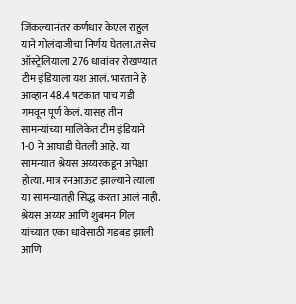जिंकल्यानंतर कर्णधार केएल राहुल याने गोलंदाजीचा निर्णय घेतला.तसेच ऑस्ट्रेलियाला 276 धावांवर रोखण्यात टीम इंडियाला यश आलं. भारताने हे आव्हान 48.4 षटकात पाच गडी गमवून पूर्ण केलं. यासह तीन सामन्यांच्या मालिकेत टीम इंडियाने 1-0 ने आघाडी घेतली आहे. या सामन्यात श्रेयस अय्यरकडून अपेक्षा होत्या. मात्र रनआऊट झाल्याने त्याला या सामन्यातही सिद्ध करता आलं नाही. श्रेयस अय्यर आणि शुबमन गिल यांच्यात एका धावेसाठी गडबड झाली आणि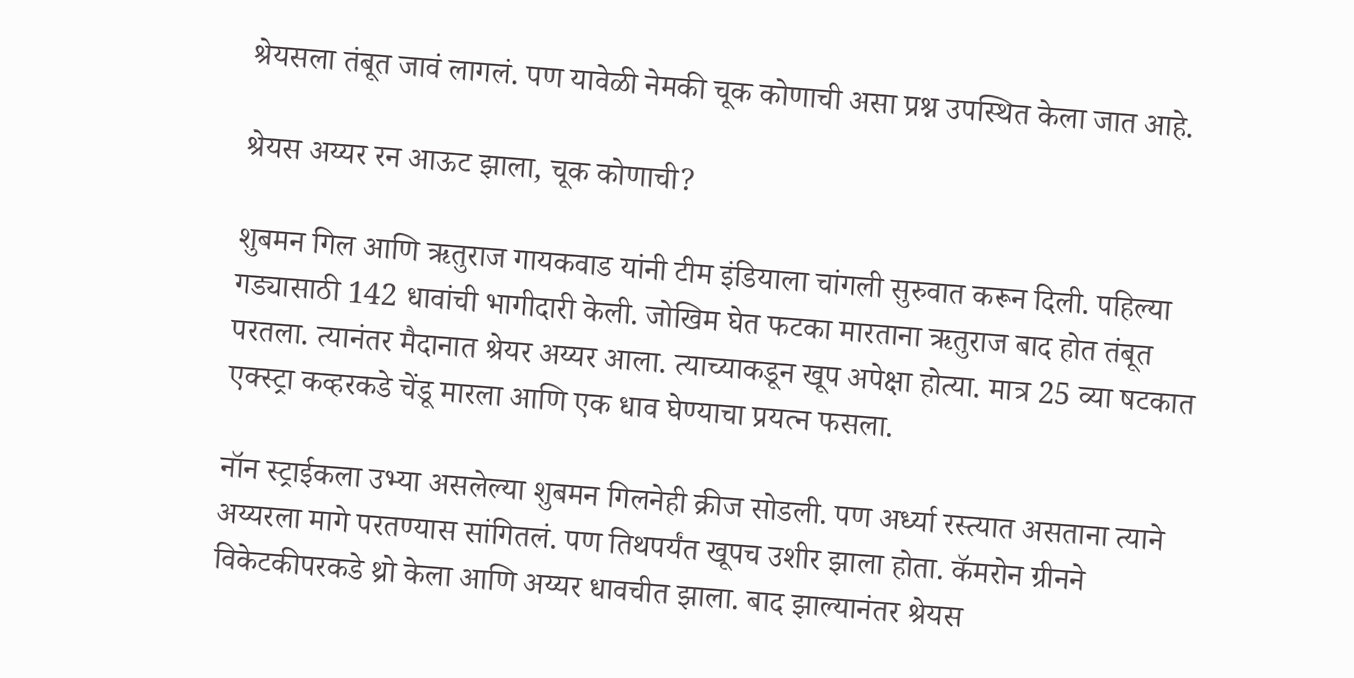श्रेयसला तंबूत जावं लागलं. पण यावेळी नेमकी चूक कोणाची असा प्रश्न उपस्थित केला जात आहे.

श्रेयस अय्यर रन आऊट झाला, चूक कोणाची?

शुबमन गिल आणि ऋतुराज गायकवाड यांनी टीम इंडियाला चांगली सुरुवात करून दिली. पहिल्या गड्यासाठी 142 धावांची भागीदारी केली. जोखिम घेत फटका मारताना ऋतुराज बाद होत तंबूत परतला. त्यानंतर मैदानात श्रेयर अय्यर आला. त्याच्याकडून खूप अपेक्षा होत्या. मात्र 25 व्या षटकात एक्स्ट्रा कव्हरकडे चेंडू मारला आणि एक धाव घेण्याचा प्रयत्न फसला.

नॉन स्ट्राईकला उभ्या असलेल्या शुबमन गिलनेही क्रीज सोडली. पण अर्ध्या रस्त्यात असताना त्याने अय्यरला मागे परतण्यास सांगितलं. पण तिथपर्यंत खूपच उशीर झाला होता. कॅमरोन ग्रीनने विकेटकीपरकडे थ्रो केला आणि अय्यर धावचीत झाला. बाद झाल्यानंतर श्रेयस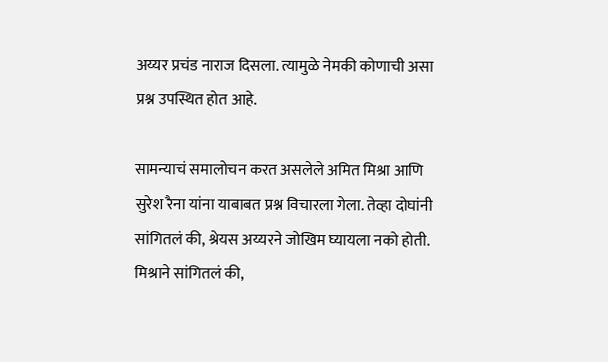अय्यर प्रचंड नाराज दिसला. त्यामुळे नेमकी कोणाची असा प्रश्न उपस्थित होत आहे.

सामन्याचं समालोचन करत असलेले अमित मिश्रा आणि सुरेश रैना यांना याबाबत प्रश्न विचारला गेला. तेव्हा दोघांनी सांगितलं की, श्रेयस अय्यरने जोखिम घ्यायला नको होती. मिश्राने सांगितलं की,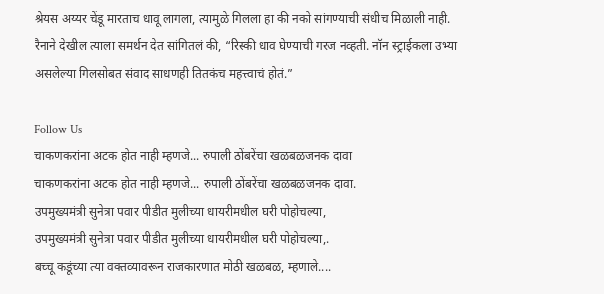श्रेयस अय्यर चेंडू मारताच धावू लागला, त्यामुळे गिलला हा की नको सांगण्याची संधीच मिळाली नाही. रैनाने देखील त्याला समर्थन देत सांगितलं की, “रिस्की धाव घेण्याची गरज नव्हती. नॉन स्ट्राईकला उभ्या असलेल्या गिलसोबत संवाद साधणही तितकंच महत्त्वाचं होतं.”

Follow Us
चाकणकरांना अटक होत नाही म्हणजे... रुपाली ठोंबरेंचा खळबळजनक दावा
चाकणकरांना अटक होत नाही म्हणजे... रुपाली ठोंबरेंचा खळबळजनक दावा.
उपमुख्यमंत्री सुनेत्रा पवार पीडीत मुलीच्या धायरीमधील घरी पोहोचल्या,
उपमुख्यमंत्री सुनेत्रा पवार पीडीत मुलीच्या धायरीमधील घरी पोहोचल्या,.
बच्चू कडूंच्या त्या वक्तव्यावरून राजकारणात मोठी खळबळ, म्हणाले....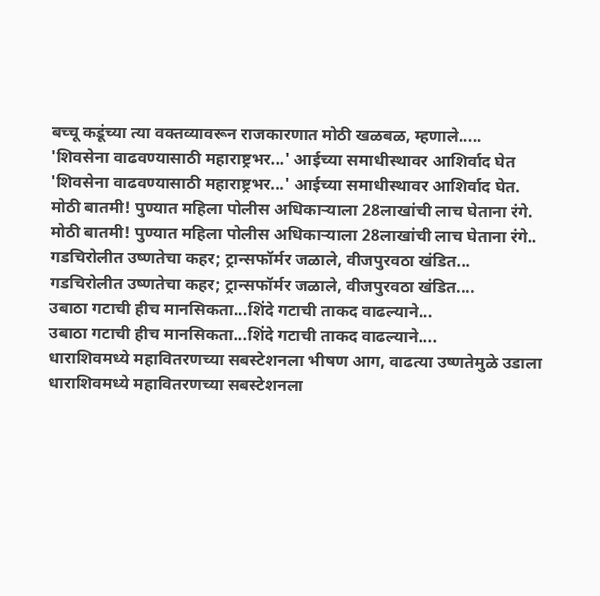बच्चू कडूंच्या त्या वक्तव्यावरून राजकारणात मोठी खळबळ, म्हणाले.....
'शिवसेना वाढवण्यासाठी महाराष्ट्रभर...' आईच्या समाधीस्थावर आशिर्वाद घेत
'शिवसेना वाढवण्यासाठी महाराष्ट्रभर...' आईच्या समाधीस्थावर आशिर्वाद घेत.
मोठी बातमी! पुण्यात महिला पोलीस अधिकाऱ्याला 28लाखांची लाच घेताना रंगे.
मोठी बातमी! पुण्यात महिला पोलीस अधिकाऱ्याला 28लाखांची लाच घेताना रंगे..
गडचिरोलीत उष्णतेचा कहर; ट्रान्सफॉर्मर जळाले, वीजपुरवठा खंडित...
गडचिरोलीत उष्णतेचा कहर; ट्रान्सफॉर्मर जळाले, वीजपुरवठा खंडित....
उबाठा गटाची हीच मानसिकता...शिंदे गटाची ताकद वाढल्याने...
उबाठा गटाची हीच मानसिकता...शिंदे गटाची ताकद वाढल्याने....
धाराशिवमध्ये महावितरणच्या सबस्टेशनला भीषण आग, वाढत्या उष्णतेमुळे उडाला
धाराशिवमध्ये महावितरणच्या सबस्टेशनला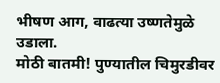भीषण आग, वाढत्या उष्णतेमुळे उडाला.
मोठी बातमी! पुण्यातील चिमुरडीवर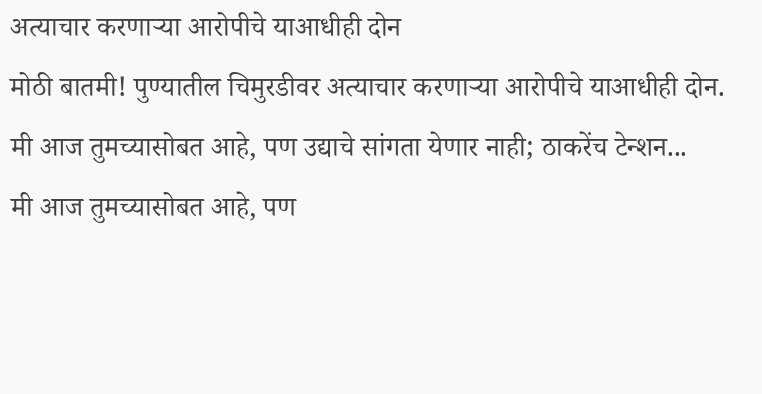अत्याचार करणाऱ्या आरोपीचे याआधीही दोन
मोठी बातमी! पुण्यातील चिमुरडीवर अत्याचार करणाऱ्या आरोपीचे याआधीही दोन.
मी आज तुमच्यासोबत आहे, पण उद्याचे सांगता येणार नाही; ठाकरेंच टेन्शन...
मी आज तुमच्यासोबत आहे, पण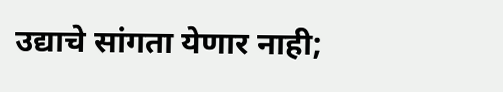उद्याचे सांगता येणार नाही;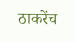ठाकरेंच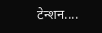टेन्शन....